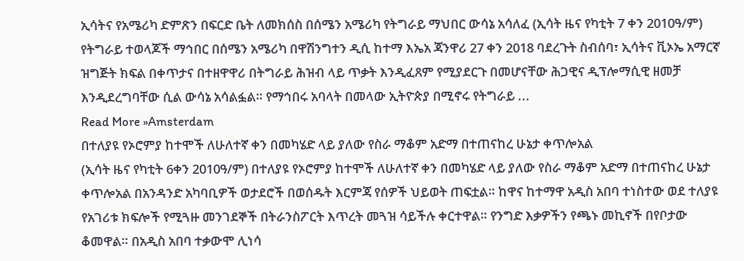ኢሳትና የአሜሪካ ድምጽን በፍርድ ቤት ለመክሰስ በሰሜን አሜሪካ የትግራይ ማህበር ውሳኔ አሳለፈ (ኢሳት ዜና የካቲት 7 ቀን 2010ዓ/ም) የትግራይ ተወላጆች ማኅበር በሰሜን አሜሪካ በዋሽንግተን ዲሲ ከተማ እኤአ ጃንዋሪ 27 ቀን 2018 ባደረጉት ስብሰባ፣ ኢሳትና ቪኦኤ አማርኛ ዝግጅት ክፍል በቀጥታና በተዘዋዋሪ በትግራይ ሕዝብ ላይ ጥቃት እንዲፈጸም የሚያደርጉ በመሆናቸው ሕጋዊና ዲፕሎማሲዊ ዘመቻ እንዲደረግባቸው ሲል ውሳኔ አሳልፏል። የማኅበሩ አባላት በመላው ኢትዮጵያ በሚኖሩ የትግራይ ...
Read More »Amsterdam
በተለያዩ የኦሮምያ ከተሞች ለሁለተኛ ቀን በመካሄድ ላይ ያለው የስራ ማቆም አድማ በተጠናከረ ሁኔታ ቀጥሎአል
(ኢሳት ዜና የካቲት 6ቀን 2010ዓ/ም) በተለያዩ የኦሮምያ ከተሞች ለሁለተኛ ቀን በመካሄድ ላይ ያለው የስራ ማቆም አድማ በተጠናከረ ሁኔታ ቀጥሎአል በአንዳንድ አካባቢዎች ወታደሮች በወሰዱት እርምጃ የሰዎች ህይወት ጠፍቷል። ከዋና ከተማዋ አዲስ አበባ ተነስተው ወደ ተለያዩ የአገሪቱ ክፍሎች የሚጓዙ መንገደኞች በትራንስፖርት እጥረት መጓዝ ሳይችሉ ቀርተዋል። የንግድ እቃዎችን የጫኑ መኪኖች በየቦታው ቆመዋል። በአዲስ አበባ ተቃውሞ ሊነሳ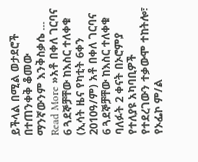ይችላል በሚል ወታደሮች በተጠንቀቅ ቆመው ማንኛውንም እንቅስቃሴ ...
Read More »አቶ በቀለ ገርባና 6 ጓደኞቻቸው ከእስር ተለቀቁ
(ኢሳት ዜና የካቲት 6ቀን 2010ዓ/ም) አቶ በቀለ ገርባና 6 ጓደኞቻቸው ከእስር ተለቀቁ ባለፉት 2 ቀናት በኦሮምያ የተለያዩ አካባቢዎች የተደረገውን ተቃውሞ ተከትሎ፣ የኦፌኮ ም/ል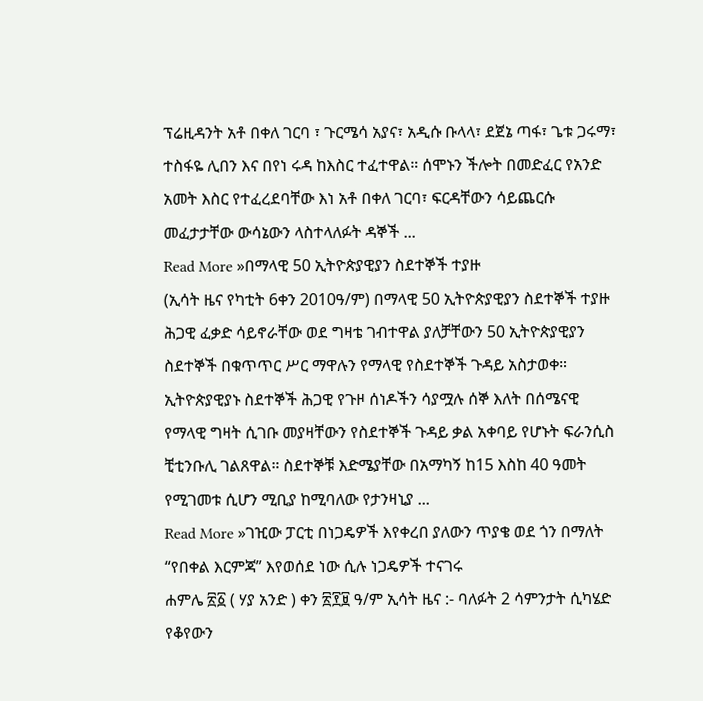ፕሬዚዳንት አቶ በቀለ ገርባ ፣ ጉርሜሳ አያና፣ አዲሱ ቡላላ፣ ደጀኔ ጣፋ፣ ጌቱ ጋሩማ፣ ተስፋዬ ሊበን እና በየነ ሩዳ ከእስር ተፈተዋል። ሰሞኑን ችሎት በመድፈር የአንድ አመት እስር የተፈረደባቸው እነ አቶ በቀለ ገርባ፣ ፍርዳቸውን ሳይጨርሱ መፈታታቸው ውሳኔውን ላስተላለፉት ዳኞች ...
Read More »በማላዊ 50 ኢትዮጵያዊያን ስደተኞች ተያዙ
(ኢሳት ዜና የካቲት 6ቀን 2010ዓ/ም) በማላዊ 50 ኢትዮጵያዊያን ስደተኞች ተያዙ ሕጋዊ ፈቃድ ሳይኖራቸው ወደ ግዛቴ ገብተዋል ያለቻቸውን 50 ኢትዮጵያዊያን ስደተኞች በቁጥጥር ሥር ማዋሉን የማላዊ የስደተኞች ጉዳይ አስታወቀ። ኢትዮጵያዊያኑ ስደተኞች ሕጋዊ የጉዞ ሰነዶችን ሳያሟሉ ሰኞ እለት በሰሜናዊ የማላዊ ግዛት ሲገቡ መያዛቸውን የስደተኞች ጉዳይ ቃል አቀባይ የሆኑት ፍራንሲስ ቺቲንቡሊ ገልጸዋል። ስደተኞቹ እድሜያቸው በአማካኝ ከ15 እስከ 40 ዓመት የሚገመቱ ሲሆን ሚቢያ ከሚባለው የታንዛኒያ ...
Read More »ገዢው ፓርቲ በነጋዴዎች እየቀረበ ያለውን ጥያቄ ወደ ጎን በማለት “የበቀል እርምጃ” እየወሰደ ነው ሲሉ ነጋዴዎች ተናገሩ
ሐምሌ ፳፩ ( ሃያ አንድ ) ቀን ፳፻፱ ዓ/ም ኢሳት ዜና :- ባለፉት 2 ሳምንታት ሲካሄድ የቆየውን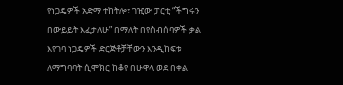የነጋዴዎች አድማ ተከትሎ፣ ገዢው ፓርቲ “ችግሩን በውይይት እፈታለሁ” በማለት በየስብሰባዎች ቃል እየገባ ነጋዴዎች ድርጅቶቻቸውን እንዲከፍቱ ለማግባባት ሲሞክር ከቆየ በሁዋላ ወደ በቀል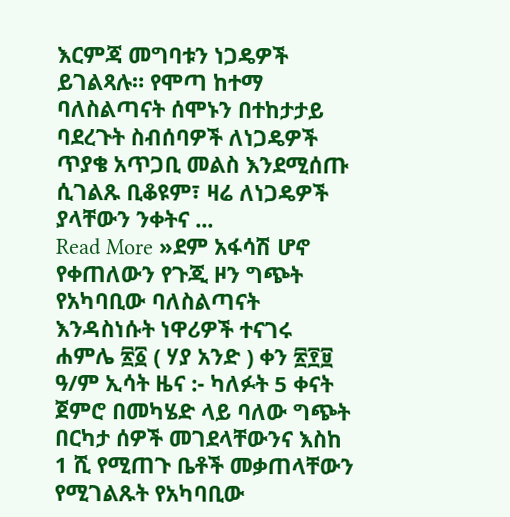እርምጃ መግባቱን ነጋዴዎች ይገልጻሉ። የሞጣ ከተማ ባለስልጣናት ሰሞኑን በተከታታይ ባደረጉት ስብሰባዎች ለነጋዴዎች ጥያቄ አጥጋቢ መልስ እንደሚሰጡ ሲገልጹ ቢቆዩም፣ ዛሬ ለነጋዴዎች ያላቸውን ንቀትና ...
Read More »ደም አፋሳሽ ሆኖ የቀጠለውን የጉጂ ዞን ግጭት የአካባቢው ባለስልጣናት እንዳስነሱት ነዋሪዎች ተናገሩ
ሐምሌ ፳፩ ( ሃያ አንድ ) ቀን ፳፻፱ ዓ/ም ኢሳት ዜና :- ካለፉት 5 ቀናት ጀምሮ በመካሄድ ላይ ባለው ግጭት በርካታ ሰዎች መገደላቸውንና እስከ 1 ሺ የሚጠጉ ቤቶች መቃጠላቸውን የሚገልጹት የአካባቢው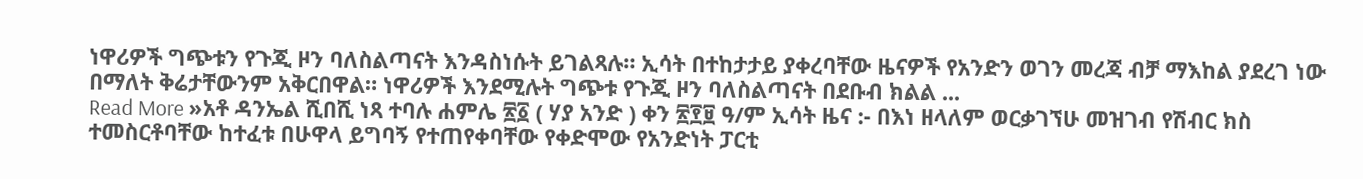ነዋሪዎች ግጭቱን የጉጂ ዞን ባለስልጣናት እንዳስነሱት ይገልጻሉ። ኢሳት በተከታታይ ያቀረባቸው ዜናዎች የአንድን ወገን መረጃ ብቻ ማእከል ያደረገ ነው በማለት ቅሬታቸውንም አቅርበዋል። ነዋሪዎች እንደሚሉት ግጭቱ የጉጂ ዞን ባለስልጣናት በደቡብ ክልል ...
Read More »አቶ ዳንኤል ሺበሺ ነጻ ተባሉ ሐምሌ ፳፩ ( ሃያ አንድ ) ቀን ፳፻፱ ዓ/ም ኢሳት ዜና :- በእነ ዘላለም ወርቃገኘሁ መዝገብ የሽብር ክስ ተመስርቶባቸው ከተፈቱ በሁዋላ ይግባኝ የተጠየቀባቸው የቀድሞው የአንድነት ፓርቲ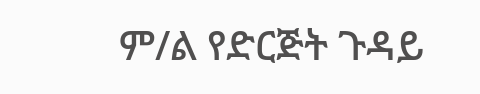ም/ል የድርጅት ጉዳይ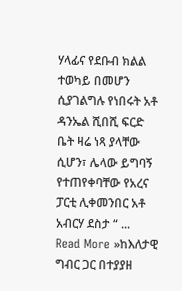ሃላፊና የደቡብ ክልል ተወካይ በመሆን ሲያገልግሉ የነበሩት አቶ ዳንኤል ሺበሺ ፍርድ ቤት ዛሬ ነጻ ያላቸው ሲሆን፣ ሌላው ይግባኝ የተጠየቀባቸው የአረና ፓርቲ ሊቀመንበር አቶ አብርሃ ደስታ “ ...
Read More »ከእለታዊ ግብር ጋር በተያያዘ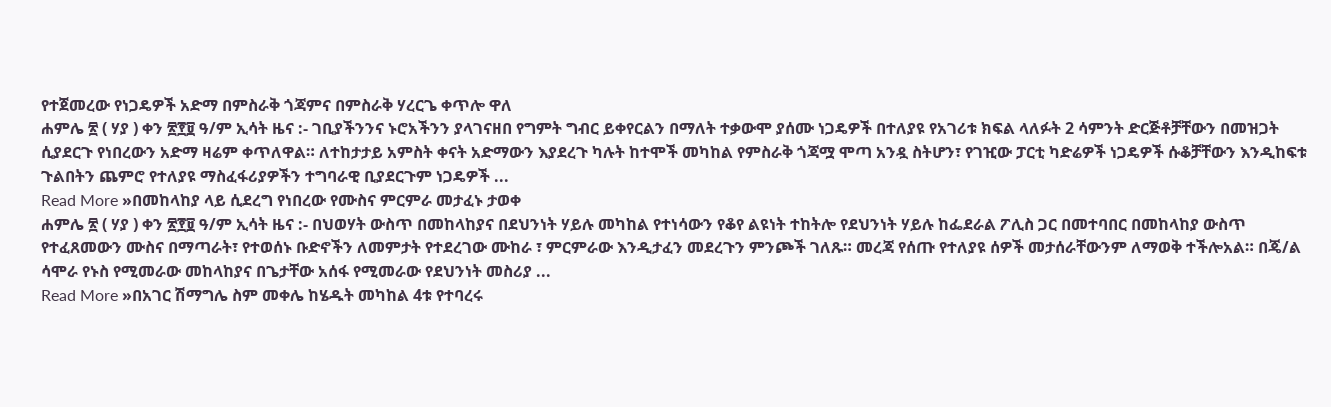የተጀመረው የነጋዴዎች አድማ በምስራቅ ጎጃምና በምስራቅ ሃረርጌ ቀጥሎ ዋለ
ሐምሌ ፳ ( ሃያ ) ቀን ፳፻፱ ዓ/ም ኢሳት ዜና :- ገቢያችንንና ኑሮአችንን ያላገናዘበ የግምት ግብር ይቀየርልን በማለት ተቃውሞ ያሰሙ ነጋዴዎች በተለያዩ የአገሪቱ ክፍል ላለፉት 2 ሳምንት ድርጅቶቻቸውን በመዝጋት ሲያደርጉ የነበረውን አድማ ዛሬም ቀጥለዋል። ለተከታታይ አምስት ቀናት አድማውን እያደረጉ ካሉት ከተሞች መካከል የምስራቅ ጎጃሟ ሞጣ አንዷ ስትሆን፣ የገዢው ፓርቲ ካድሬዎች ነጋዴዎች ሱቆቻቸውን እንዲከፍቱ ጉልበትን ጨምሮ የተለያዩ ማስፈፋሪያዎችን ተግባራዊ ቢያደርጉም ነጋዴዎች ...
Read More »በመከላከያ ላይ ሲደረግ የነበረው የሙስና ምርምራ መታፈኑ ታወቀ
ሐምሌ ፳ ( ሃያ ) ቀን ፳፻፱ ዓ/ም ኢሳት ዜና :- በህወሃት ውስጥ በመከላከያና በደህንነት ሃይሉ መካከል የተነሳውን የቆየ ልዩነት ተከትሎ የደህንነት ሃይሉ ከፌደራል ፖሊስ ጋር በመተባበር በመከላከያ ውስጥ የተፈጸመውን ሙስና በማጣራት፣ የተወሰኑ ቡድኖችን ለመምታት የተደረገው ሙከራ ፣ ምርምራው እንዲታፈን መደረጉን ምንጮች ገለጹ። መረጃ የሰጡ የተለያዩ ሰዎች መታሰራቸውንም ለማወቅ ተችሎአል። በጄ/ል ሳሞራ የኑስ የሚመራው መከላከያና በጌታቸው አሰፋ የሚመራው የደህንነት መስሪያ ...
Read More »በአገር ሽማግሌ ስም መቀሌ ከሄዱት መካከል 4ቱ የተባረሩ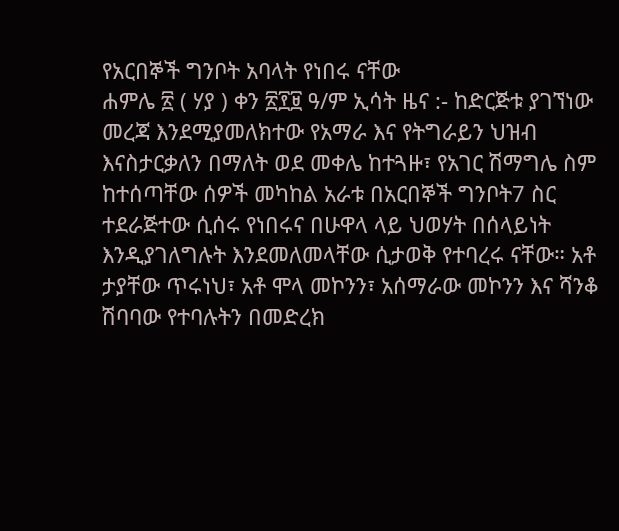የአርበኞች ግንቦት አባላት የነበሩ ናቸው
ሐምሌ ፳ ( ሃያ ) ቀን ፳፻፱ ዓ/ም ኢሳት ዜና :- ከድርጅቱ ያገኘነው መረጃ እንደሚያመለክተው የአማራ እና የትግራይን ህዝብ እናስታርቃለን በማለት ወደ መቀሌ ከተጓዙ፣ የአገር ሽማግሌ ስም ከተሰጣቸው ሰዎች መካከል አራቱ በአርበኞች ግንቦት7 ስር ተደራጅተው ሲሰሩ የነበሩና በሁዋላ ላይ ህወሃት በሰላይነት እንዲያገለግሉት እንደመለመላቸው ሲታወቅ የተባረሩ ናቸው። አቶ ታያቸው ጥሩነህ፣ አቶ ሞላ መኮንን፣ አሰማራው መኮንን እና ሻንቆ ሽባባው የተባሉትን በመድረክ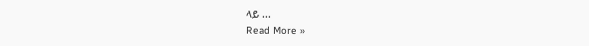ላይ ...
Read More »